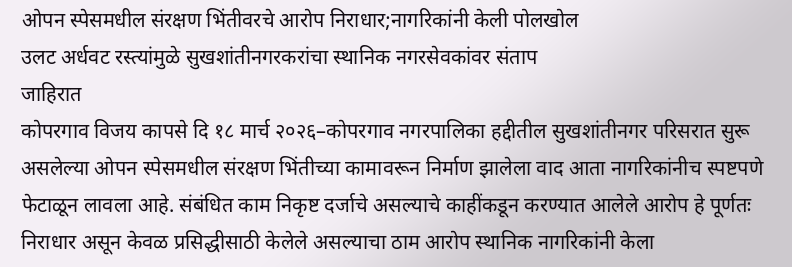ओपन स्पेसमधील संरक्षण भिंतीवरचे आरोप निराधार;नागरिकांनी केली पोलखोल
उलट अर्धवट रस्त्यांमुळे सुखशांतीनगरकरांचा स्थानिक नगरसेवकांवर संताप
जाहिरात
कोपरगाव विजय कापसे दि १८ मार्च २०२६–कोपरगाव नगरपालिका हद्दीतील सुखशांतीनगर परिसरात सुरू असलेल्या ओपन स्पेसमधील संरक्षण भिंतीच्या कामावरून निर्माण झालेला वाद आता नागरिकांनीच स्पष्टपणे फेटाळून लावला आहे. संबंधित काम निकृष्ट दर्जाचे असल्याचे काहींकडून करण्यात आलेले आरोप हे पूर्णतः निराधार असून केवळ प्रसिद्धीसाठी केलेले असल्याचा ठाम आरोप स्थानिक नागरिकांनी केला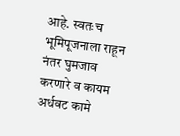आहे. स्वतःच भूमिपूजनाला राहून नंतर घुमजाव करणारे व कायम अर्धवट कामे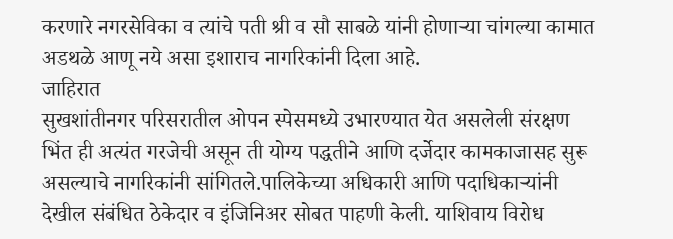करणारे नगरसेविका व त्यांचे पती श्री व सौ साबळे यांनी होणाऱ्या चांगल्या कामात अडथळे आणू नये असा इशाराच नागरिकांनी दिला आहे.
जाहिरात
सुखशांतीनगर परिसरातील ओपन स्पेसमध्ये उभारण्यात येत असलेली संरक्षण भिंत ही अत्यंत गरजेची असून ती योग्य पद्धतीने आणि दर्जेदार कामकाजासह सुरू असल्याचे नागरिकांनी सांगितले.पालिकेच्या अधिकारी आणि पदाधिकाऱ्यांनी देखील संबंधित ठेकेदार व इंजिनिअर सोबत पाहणी केली. याशिवाय विरोध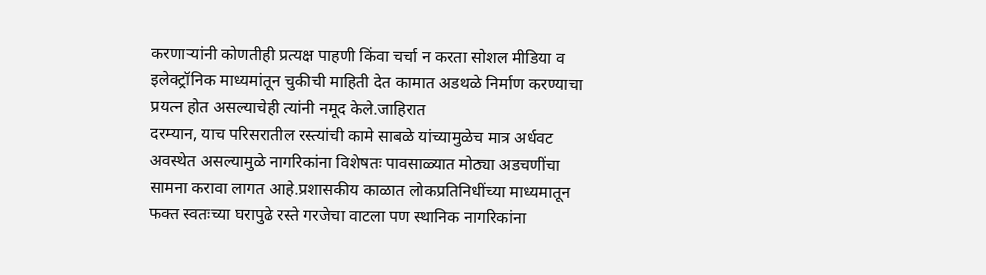करणाऱ्यांनी कोणतीही प्रत्यक्ष पाहणी किंवा चर्चा न करता सोशल मीडिया व इलेक्ट्रॉनिक माध्यमांतून चुकीची माहिती देत कामात अडथळे निर्माण करण्याचा प्रयत्न होत असल्याचेही त्यांनी नमूद केले.जाहिरात
दरम्यान, याच परिसरातील रस्त्यांची कामे साबळे यांच्यामुळेच मात्र अर्धवट अवस्थेत असल्यामुळे नागरिकांना विशेषतः पावसाळ्यात मोठ्या अडचणींचा सामना करावा लागत आहे.प्रशासकीय काळात लोकप्रतिनिधींच्या माध्यमातून फक्त स्वतःच्या घरापुढे रस्ते गरजेचा वाटला पण स्थानिक नागरिकांना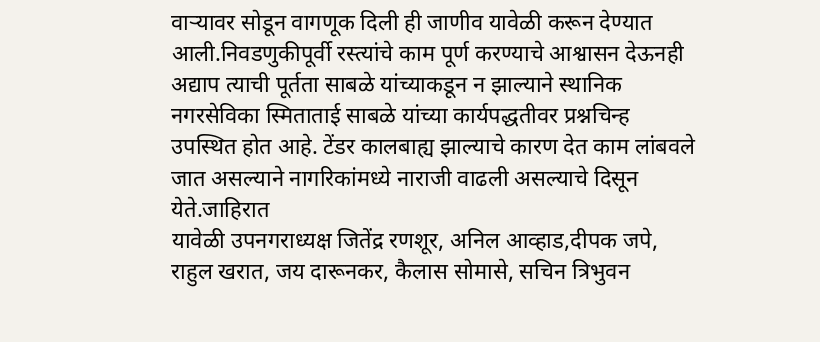वाऱ्यावर सोडून वागणूक दिली ही जाणीव यावेळी करून देण्यात आली.निवडणुकीपूर्वी रस्त्यांचे काम पूर्ण करण्याचे आश्वासन देऊनही अद्याप त्याची पूर्तता साबळे यांच्याकडून न झाल्याने स्थानिक नगरसेविका स्मिताताई साबळे यांच्या कार्यपद्धतीवर प्रश्नचिन्ह उपस्थित होत आहे. टेंडर कालबाह्य झाल्याचे कारण देत काम लांबवले जात असल्याने नागरिकांमध्ये नाराजी वाढली असल्याचे दिसून येते.जाहिरात
यावेळी उपनगराध्यक्ष जितेंद्र रणशूर, अनिल आव्हाड,दीपक जपे, राहुल खरात, जय दारूनकर, कैलास सोमासे, सचिन त्रिभुवन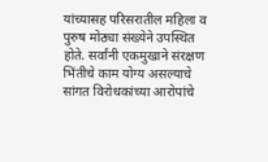यांच्यासह परिसरातील महिला व पुरुष मोठ्या संख्येने उपस्थित होते. सर्वांनी एकमुखाने संरक्षण भिंतीचे काम योग्य असल्याचे सांगत विरोधकांच्या आरोपांचे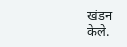खंडन केले.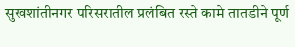सुखशांतीनगर परिसरातील प्रलंबित रस्ते कामे तातडीने पूर्ण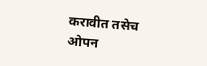करावीत तसेच ओपन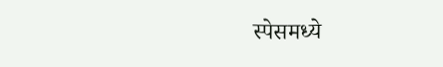स्पेसमध्ये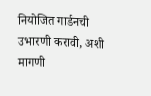नियोजित गार्डनची उभारणी करावी, अशी मागणी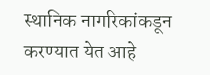स्थानिक नागरिकांकडून करण्यात येत आहे